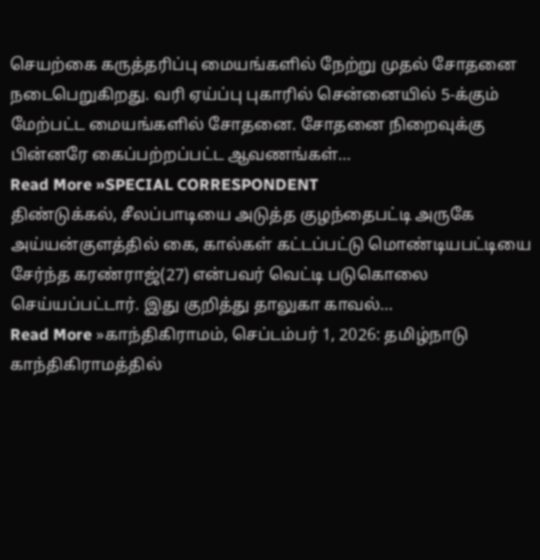செயற்கை கருத்தரிப்பு மையங்களில் நேற்று முதல் சோதனை நடைபெறுகிறது. வரி ஏய்ப்பு புகாரில் சென்னையில் 5-க்கும் மேற்பட்ட மையங்களில் சோதனை. சோதனை நிறைவுக்கு பின்னரே கைப்பற்றப்பட்ட ஆவணங்கள்…
Read More »SPECIAL CORRESPONDENT
திண்டுக்கல், சீலப்பாடியை அடுத்த குழந்தைபட்டி அருகே அய்யன்குளத்தில் கை, கால்கள் கட்டப்பட்டு மொண்டியபட்டியை சேர்ந்த கரண்ராஜ்(27) என்பவர் வெட்டி படுகொலை செய்யப்பட்டார். இது குறித்து தாலுகா காவல்…
Read More »காந்திகிராமம், செப்டம்பர் 1, 2026: தமிழ்நாடு காந்திகிராமத்தில்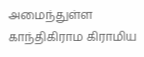அமைந்துள்ள காந்திகிராம கிராமிய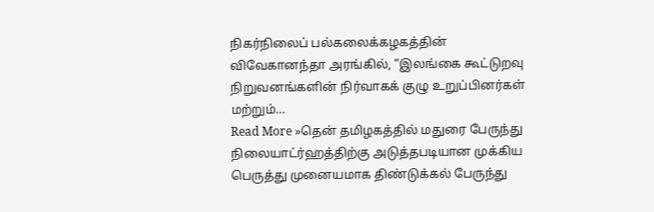நிகர்நிலைப் பல்கலைக்கழகத்தின் விவேகானந்தா அரங்கில், “இலங்கை கூட்டுறவு நிறுவனங்களின் நிர்வாகக் குழு உறுப்பினர்கள் மற்றும்…
Read More »தென் தமிழகத்தில் மதுரை பேருந்து நிலையாட்ர்ஹத்திற்கு அடுத்தபடியான முக்கிய பெருத்து முனையமாக திண்டுக்கல் பேருந்து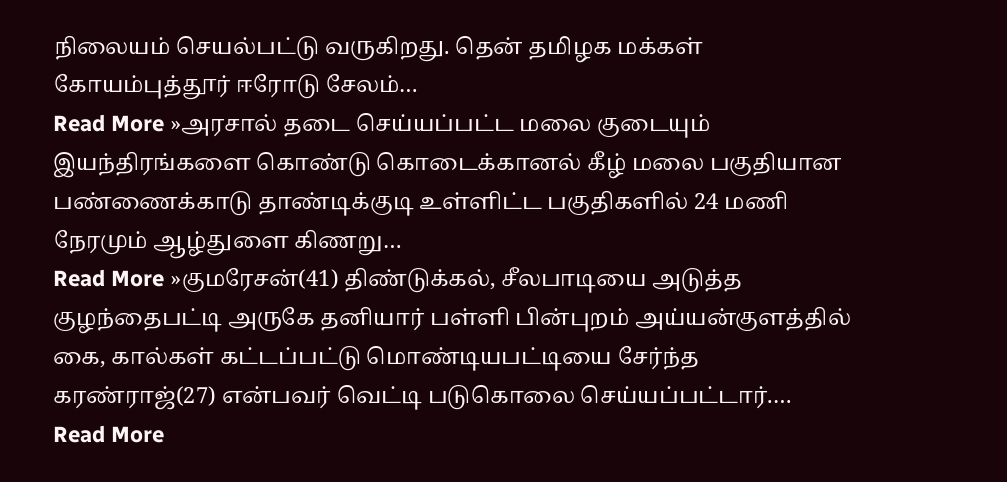நிலையம் செயல்பட்டு வருகிறது. தென் தமிழக மக்கள் கோயம்புத்தூர் ஈரோடு சேலம்…
Read More »அரசால் தடை செய்யப்பட்ட மலை குடையும் இயந்திரங்களை கொண்டு கொடைக்கானல் கீழ் மலை பகுதியான பண்ணைக்காடு தாண்டிக்குடி உள்ளிட்ட பகுதிகளில் 24 மணி நேரமும் ஆழ்துளை கிணறு…
Read More »குமரேசன்(41) திண்டுக்கல், சீலபாடியை அடுத்த குழந்தைபட்டி அருகே தனியார் பள்ளி பின்புறம் அய்யன்குளத்தில் கை, கால்கள் கட்டப்பட்டு மொண்டியபட்டியை சேர்ந்த கரண்ராஜ்(27) என்பவர் வெட்டி படுகொலை செய்யப்பட்டார்.…
Read More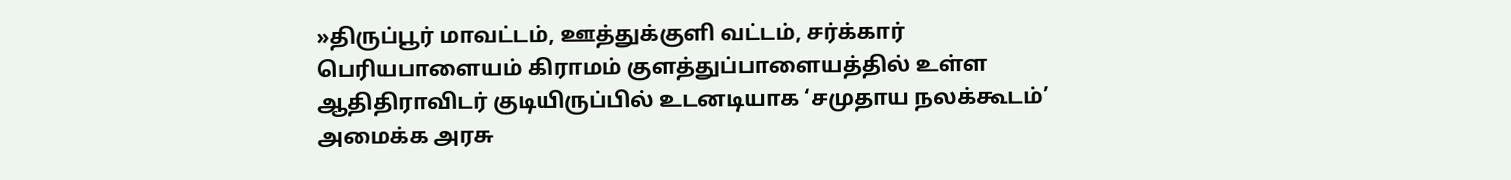»திருப்பூர் மாவட்டம், ஊத்துக்குளி வட்டம், சர்க்கார் பெரியபாளையம் கிராமம் குளத்துப்பாளையத்தில் உள்ள ஆதிதிராவிடர் குடியிருப்பில் உடனடியாக ‘சமுதாய நலக்கூடம்’ அமைக்க அரசு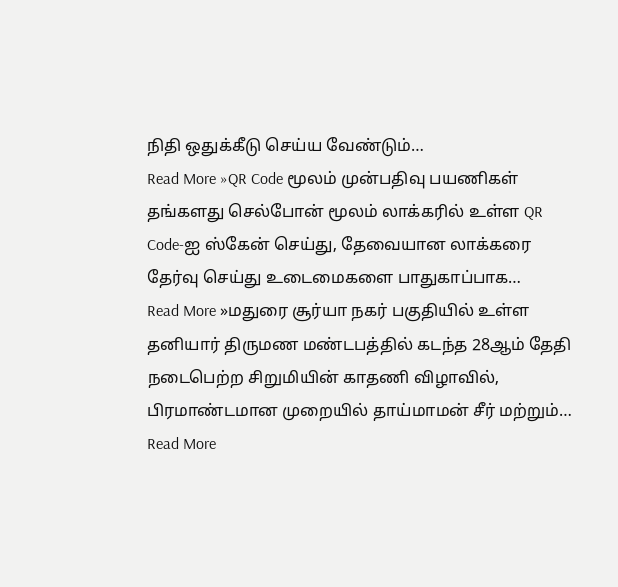நிதி ஒதுக்கீடு செய்ய வேண்டும்…
Read More »QR Code மூலம் முன்பதிவு பயணிகள் தங்களது செல்போன் மூலம் லாக்கரில் உள்ள QR Code-ஐ ஸ்கேன் செய்து, தேவையான லாக்கரை தேர்வு செய்து உடைமைகளை பாதுகாப்பாக…
Read More »மதுரை சூர்யா நகர் பகுதியில் உள்ள தனியார் திருமண மண்டபத்தில் கடந்த 28ஆம் தேதி நடைபெற்ற சிறுமியின் காதணி விழாவில், பிரமாண்டமான முறையில் தாய்மாமன் சீர் மற்றும்…
Read More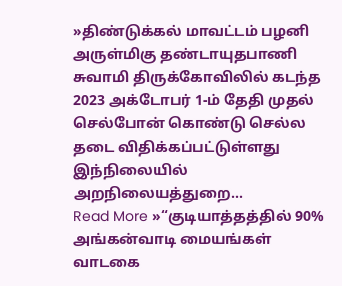»திண்டுக்கல் மாவட்டம் பழனி அருள்மிகு தண்டாயுதபாணி சுவாமி திருக்கோவிலில் கடந்த 2023 அக்டோபர் 1-ம் தேதி முதல் செல்போன் கொண்டு செல்ல தடை விதிக்கப்பட்டுள்ளது இந்நிலையில் அறநிலையத்துறை…
Read More »“குடியாத்தத்தில் 90% அங்கன்வாடி மையங்கள் வாடகை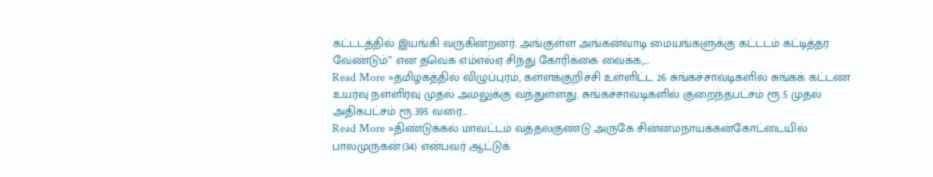கட்டடத்தில் இயங்கி வருகின்றனர். அங்குள்ள அங்கன்வாடி மையங்களுக்கு கட்டடம் கட்டித்தர வேண்டும்” என தவெக எம்எல்ஏ சிந்து கோரிக்கை வைக்க,…
Read More »தமிழகத்தில் விழுப்புரம், கள்ளக்குறிச்சி உள்ளிட்ட 26 சுங்கச்சாவடிகளில் சுங்கக் கட்டண உயர்வு நள்ளிரவு முதல் அமலுக்கு வந்துள்ளது. சுங்கச்சாவடிகளில் குறைந்தபட்சம் ரூ.5 முதல் அதிகபட்சம் ரூ.395 வரை…
Read More »திண்டுக்கல் மாவட்டம் வத்தலகுண்டு அருகே சின்னமநாயக்கன்கோட்டையில் பாலமுருகன்(34) என்பவர் ஆட்டுக்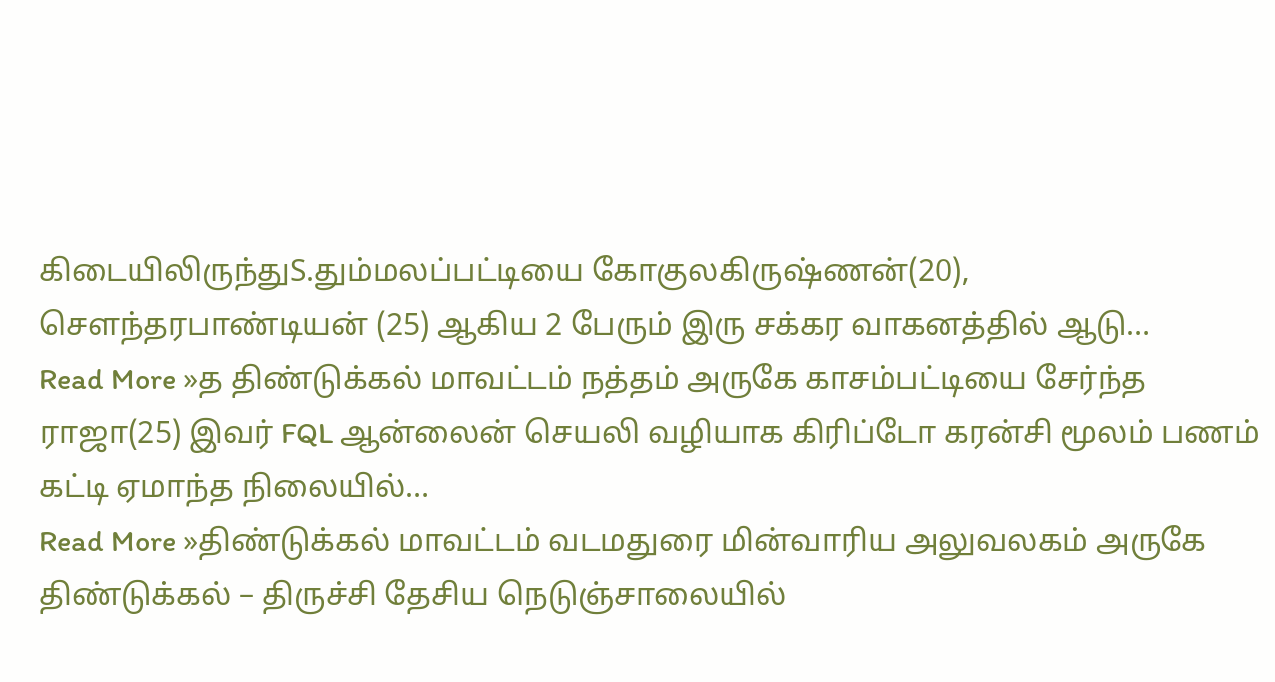கிடையிலிருந்துS.தும்மலப்பட்டியை கோகுலகிருஷ்ணன்(20), சௌந்தரபாண்டியன் (25) ஆகிய 2 பேரும் இரு சக்கர வாகனத்தில் ஆடு…
Read More »த திண்டுக்கல் மாவட்டம் நத்தம் அருகே காசம்பட்டியை சேர்ந்த ராஜா(25) இவர் FQL ஆன்லைன் செயலி வழியாக கிரிப்டோ கரன்சி மூலம் பணம் கட்டி ஏமாந்த நிலையில்…
Read More »திண்டுக்கல் மாவட்டம் வடமதுரை மின்வாரிய அலுவலகம் அருகே திண்டுக்கல் – திருச்சி தேசிய நெடுஞ்சாலையில்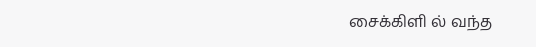சைக்கிளி ல் வந்த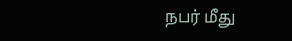நபர் மீது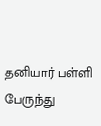தனியார் பள்ளி பேருந்து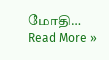மோதி…
Read More »